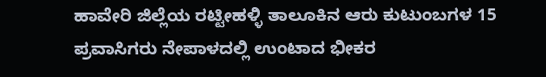ಹಾವೇರಿ ಜಿಲ್ಲೆಯ ರಟ್ಟೀಹಳ್ಳಿ ತಾಲೂಕಿನ ಆರು ಕುಟುಂಬಗಳ 15 ಪ್ರವಾಸಿಗರು ನೇಪಾಳದಲ್ಲಿ ಉಂಟಾದ ಭೀಕರ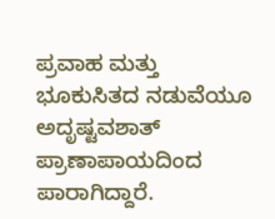ಪ್ರವಾಹ ಮತ್ತು ಭೂಕುಸಿತದ ನಡುವೆಯೂ ಅದೃಷ್ಟವಶಾತ್ ಪ್ರಾಣಾಪಾಯದಿಂದ ಪಾರಾಗಿದ್ದಾರೆ.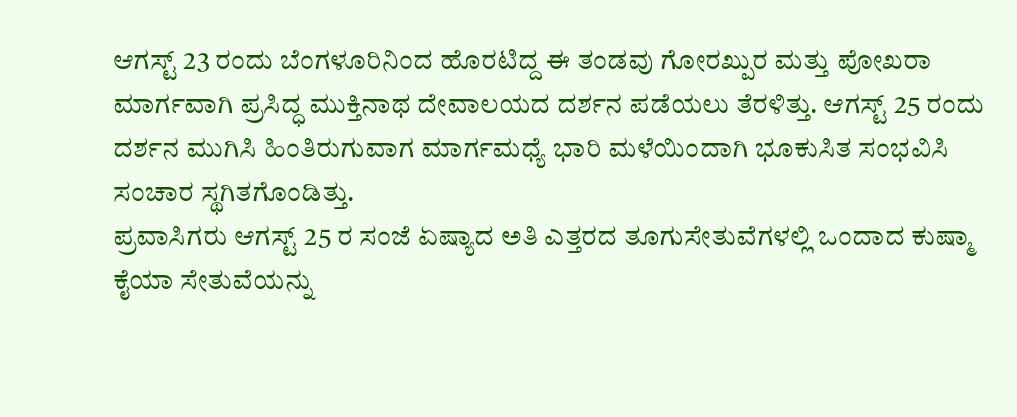ಆಗಸ್ಟ್ 23 ರಂದು ಬೆಂಗಳೂರಿನಿಂದ ಹೊರಟಿದ್ದ ಈ ತಂಡವು ಗೋರಖ್ಪುರ ಮತ್ತು ಪೋಖರಾ ಮಾರ್ಗವಾಗಿ ಪ್ರಸಿದ್ಧ ಮುಕ್ತಿನಾಥ ದೇವಾಲಯದ ದರ್ಶನ ಪಡೆಯಲು ತೆರಳಿತ್ತು. ಆಗಸ್ಟ್ 25 ರಂದು ದರ್ಶನ ಮುಗಿಸಿ ಹಿಂತಿರುಗುವಾಗ ಮಾರ್ಗಮಧ್ಯೆ ಭಾರಿ ಮಳೆಯಿಂದಾಗಿ ಭೂಕುಸಿತ ಸಂಭವಿಸಿ ಸಂಚಾರ ಸ್ಥಗಿತಗೊಂಡಿತ್ತು.
ಪ್ರವಾಸಿಗರು ಆಗಸ್ಟ್ 25 ರ ಸಂಜೆ ಏಷ್ಯಾದ ಅತಿ ಎತ್ತರದ ತೂಗುಸೇತುವೆಗಳಲ್ಲಿ ಒಂದಾದ ಕುಷ್ಮಾ ಕೈಯಾ ಸೇತುವೆಯನ್ನು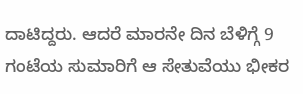ದಾಟಿದ್ದರು. ಆದರೆ ಮಾರನೇ ದಿನ ಬೆಳಿಗ್ಗೆ 9 ಗಂಟೆಯ ಸುಮಾರಿಗೆ ಆ ಸೇತುವೆಯು ಭೀಕರ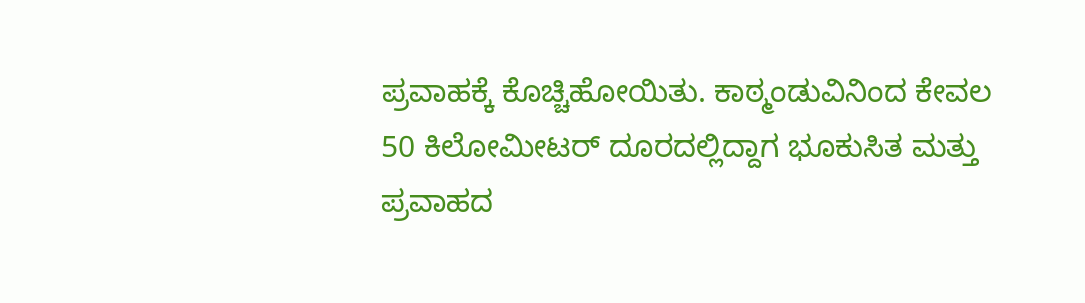ಪ್ರವಾಹಕ್ಕೆ ಕೊಚ್ಚಿಹೋಯಿತು. ಕಾಠ್ಮಂಡುವಿನಿಂದ ಕೇವಲ 50 ಕಿಲೋಮೀಟರ್ ದೂರದಲ್ಲಿದ್ದಾಗ ಭೂಕುಸಿತ ಮತ್ತು ಪ್ರವಾಹದ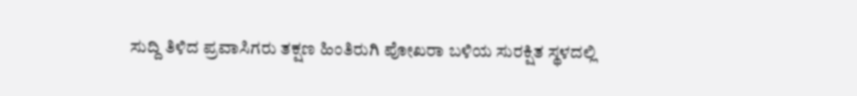ಸುದ್ದಿ ತಿಳಿದ ಪ್ರವಾಸಿಗರು ತಕ್ಷಣ ಹಿಂತಿರುಗಿ ಪೋಖರಾ ಬಳಿಯ ಸುರಕ್ಷಿತ ಸ್ಥಳದಲ್ಲಿ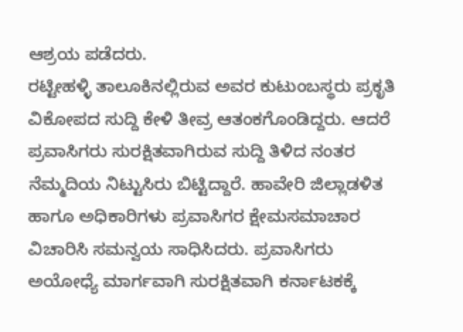ಆಶ್ರಯ ಪಡೆದರು.
ರಟ್ಟೀಹಳ್ಳಿ ತಾಲೂಕಿನಲ್ಲಿರುವ ಅವರ ಕುಟುಂಬಸ್ಥರು ಪ್ರಕೃತಿ ವಿಕೋಪದ ಸುದ್ದಿ ಕೇಳಿ ತೀವ್ರ ಆತಂಕಗೊಂಡಿದ್ದರು. ಆದರೆ ಪ್ರವಾಸಿಗರು ಸುರಕ್ಷಿತವಾಗಿರುವ ಸುದ್ದಿ ತಿಳಿದ ನಂತರ ನೆಮ್ಮದಿಯ ನಿಟ್ಟುಸಿರು ಬಿಟ್ಟಿದ್ದಾರೆ. ಹಾವೇರಿ ಜಿಲ್ಲಾಡಳಿತ ಹಾಗೂ ಅಧಿಕಾರಿಗಳು ಪ್ರವಾಸಿಗರ ಕ್ಷೇಮಸಮಾಚಾರ ವಿಚಾರಿಸಿ ಸಮನ್ವಯ ಸಾಧಿಸಿದರು. ಪ್ರವಾಸಿಗರು ಅಯೋಧ್ಯೆ ಮಾರ್ಗವಾಗಿ ಸುರಕ್ಷಿತವಾಗಿ ಕರ್ನಾಟಕಕ್ಕೆ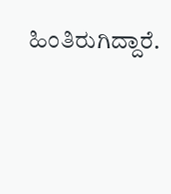ಹಿಂತಿರುಗಿದ್ದಾರೆ.